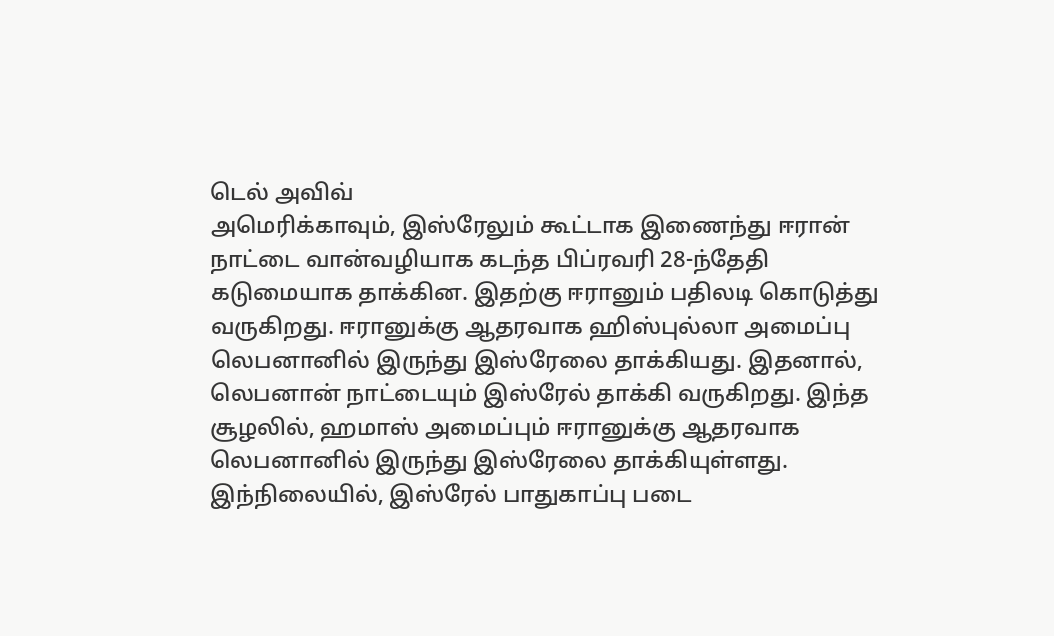டெல் அவிவ்
அமெரிக்காவும், இஸ்ரேலும் கூட்டாக இணைந்து ஈரான் நாட்டை வான்வழியாக கடந்த பிப்ரவரி 28-ந்தேதி கடுமையாக தாக்கின. இதற்கு ஈரானும் பதிலடி கொடுத்து வருகிறது. ஈரானுக்கு ஆதரவாக ஹிஸ்புல்லா அமைப்பு லெபனானில் இருந்து இஸ்ரேலை தாக்கியது. இதனால், லெபனான் நாட்டையும் இஸ்ரேல் தாக்கி வருகிறது. இந்த சூழலில், ஹமாஸ் அமைப்பும் ஈரானுக்கு ஆதரவாக லெபனானில் இருந்து இஸ்ரேலை தாக்கியுள்ளது.
இந்நிலையில், இஸ்ரேல் பாதுகாப்பு படை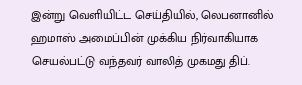இன்று வெளியிட்ட செய்தியில், லெபனானில் ஹமாஸ் அமைப்பின் முக்கிய நிர்வாகியாக செயல்பட்டு வந்தவர் வாலித் முகமது திப்.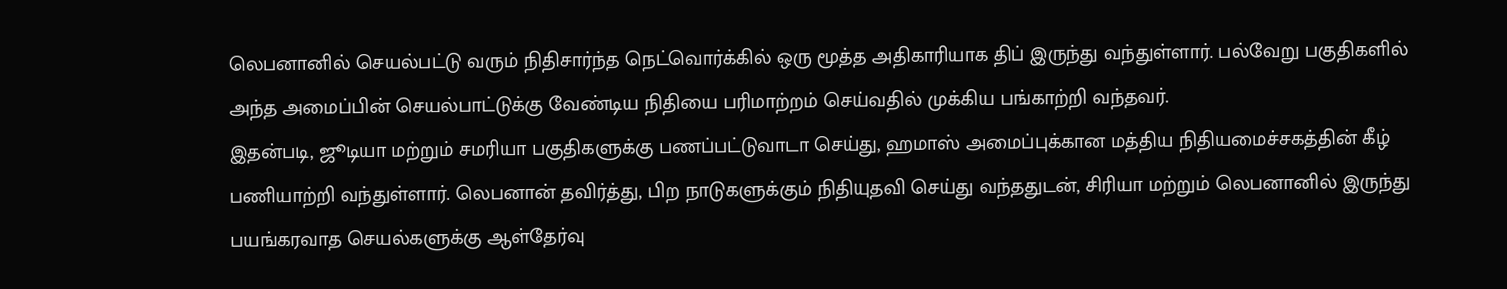லெபனானில் செயல்பட்டு வரும் நிதிசார்ந்த நெட்வொர்க்கில் ஒரு மூத்த அதிகாரியாக திப் இருந்து வந்துள்ளார். பல்வேறு பகுதிகளில் அந்த அமைப்பின் செயல்பாட்டுக்கு வேண்டிய நிதியை பரிமாற்றம் செய்வதில் முக்கிய பங்காற்றி வந்தவர்.
இதன்படி, ஜூடியா மற்றும் சமரியா பகுதிகளுக்கு பணப்பட்டுவாடா செய்து, ஹமாஸ் அமைப்புக்கான மத்திய நிதியமைச்சகத்தின் கீழ் பணியாற்றி வந்துள்ளார். லெபனான் தவிர்த்து, பிற நாடுகளுக்கும் நிதியுதவி செய்து வந்ததுடன், சிரியா மற்றும் லெபனானில் இருந்து பயங்கரவாத செயல்களுக்கு ஆள்தேர்வு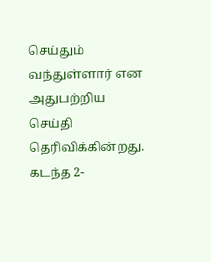செய்தும் வந்துள்ளார் என அதுபற்றிய செய்தி தெரிவிக்கின்றது.
கடந்த 2-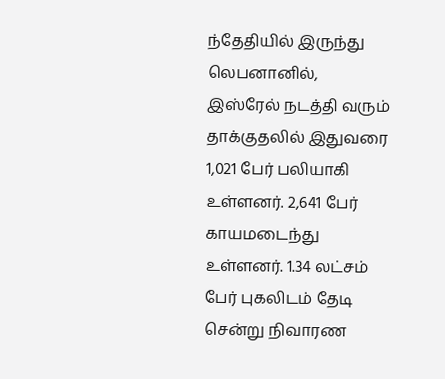ந்தேதியில் இருந்து லெபனானில், இஸ்ரேல் நடத்தி வரும் தாக்குதலில் இதுவரை 1,021 பேர் பலியாகி உள்ளனர். 2,641 பேர் காயமடைந்து உள்ளனர். 1.34 லட்சம் பேர் புகலிடம் தேடி சென்று நிவாரண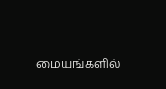மையங்களில்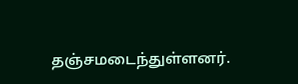தஞ்சமடைந்துள்ளனர்.